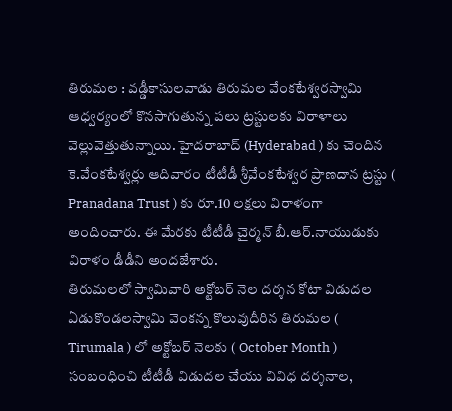తిరుమల : వడ్డీకాసులవాడు తిరుమల వేంకటేశ్వరస్వామి ఆధ్వర్యంలో కొనసాగుతున్న పలు ట్రస్టులకు విరాళాలు వెల్లువెత్తుతున్నాయి. హైదరాబాద్ (Hyderabad ) కు చెందిన కె.వేంకటేశ్వర్లు ఆదివారం టీటీడీ శ్రీవేంకటేశ్వర ప్రాణదాన ట్రస్టు ( Pranadana Trust ) కు రూ.10 లక్షలు విరాళంగా అందించారు. ఈ మేరకు టీటీడీ చైర్మన్ బీ.ఆర్.నాయుడుకు విరాళం డీడీని అందజేశారు.
తిరుమలలో స్వామివారి అక్టోబర్ నెల దర్శన కోటా విడుదల
ఏడుకొండలస్వామి వెంకన్న కొలువుదీరిన తిరుమల ( Tirumala ) లో అక్టోబర్ నెలకు ( October Month ) సంబంధించి టీటీడీ విడుదల చేయు వివిధ దర్శనాల,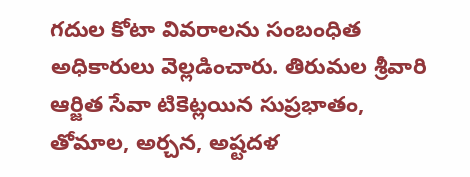గదుల కోటా వివరాలను సంబంధిత అధికారులు వెల్లడించారు. తిరుమల శ్రీవారి ఆర్జిత సేవా టికెట్లయిన సుప్రభాతం, తోమాల, అర్చన, అష్టదళ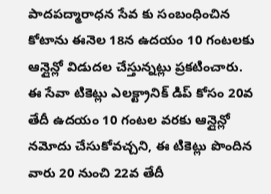పాదపద్మారాధన సేవ కు సంబంధించిన కోటాను ఈనెల 18న ఉదయం 10 గంటలకు ఆన్లైన్లో విడుదల చేస్తున్నట్లు ప్రకటించారు.
ఈ సేవా టికెట్లు ఎలక్ట్రానిక్ డిప్ కోసం 20వ తేదీ ఉదయం 10 గంటల వరకు ఆన్లైన్లో నమోదు చేసుకోవచ్చని, ఈ టికెట్లు పొందిన వారు 20 నుంచి 22వ తేదీ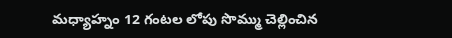మధ్యాహ్నం 12 గంటల లోపు సొమ్ము చెల్లించిన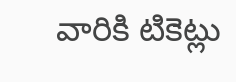వారికి టికెట్లు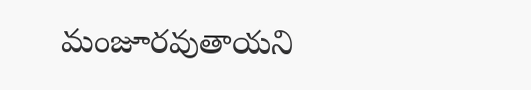మంజూరవుతాయని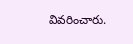వివరించారు.